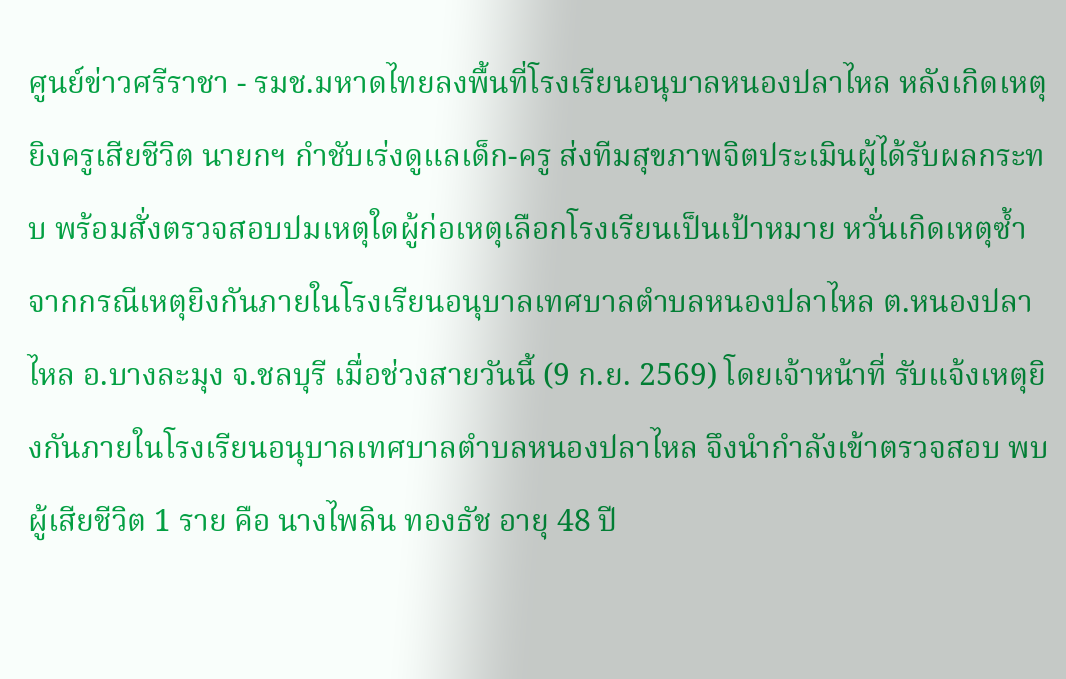ศูนย์ข่าวศรีราชา - รมช.มหาดไทยลงพื้นที่โรงเรียนอนุบาลหนองปลาไหล หลังเกิดเหตุยิงครูเสียชีวิต นายกฯ กำชับเร่งดูแลเด็ก-ครู ส่งทีมสุขภาพจิตประเมินผู้ได้รับผลกระทบ พร้อมสั่งตรวจสอบปมเหตุใดผู้ก่อเหตุเลือกโรงเรียนเป็นเป้าหมาย หวั่นเกิดเหตุซ้ำ
จากกรณีเหตุยิงกันภายในโรงเรียนอนุบาลเทศบาลตำบลหนองปลาไหล ต.หนองปลาไหล อ.บางละมุง จ.ชลบุรี เมื่อช่วงสายวันนี้ (9 ก.ย. 2569) โดยเจ้าหน้าที่ รับแจ้งเหตุยิงกันภายในโรงเรียนอนุบาลเทศบาลตำบลหนองปลาไหล จึงนำกำลังเข้าตรวจสอบ พบผู้เสียชีวิต 1 ราย คือ นางไพลิน ทองธัช อายุ 48 ปี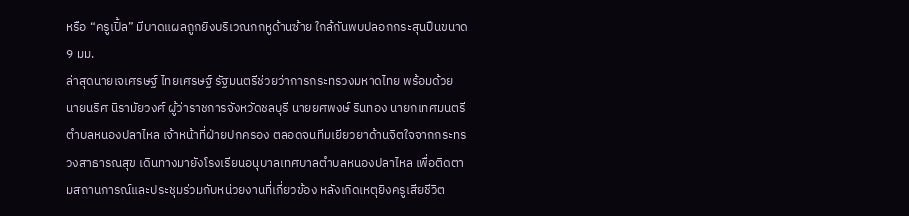หรือ “ครูเปิ้ล” มีบาดแผลถูกยิงบริเวณกกหูด้านซ้าย ใกล้กันพบปลอกกระสุนปืนขนาด 9 มม.
ล่าสุดนายเจเศรษฐ์ ไทยเศรษฐ์ รัฐมนตรีช่วยว่าการกระทรวงมหาดไทย พร้อมด้วย นายนริศ นิรามัยวงศ์ ผู้ว่าราชการจังหวัดชลบุรี นายยศพงษ์ รินทอง นายกเทศมนตรีตำบลหนองปลาไหล เจ้าหน้าที่ฝ่ายปกครอง ตลอดจนทีมเยียวยาด้านจิตใจจากกระทรวงสาธารณสุข เดินทางมายังโรงเรียนอนุบาลเทศบาลตำบลหนองปลาไหล เพื่อติดตามสถานการณ์และประชุมร่วมกับหน่วยงานที่เกี่ยวข้อง หลังเกิดเหตุยิงครูเสียชีวิต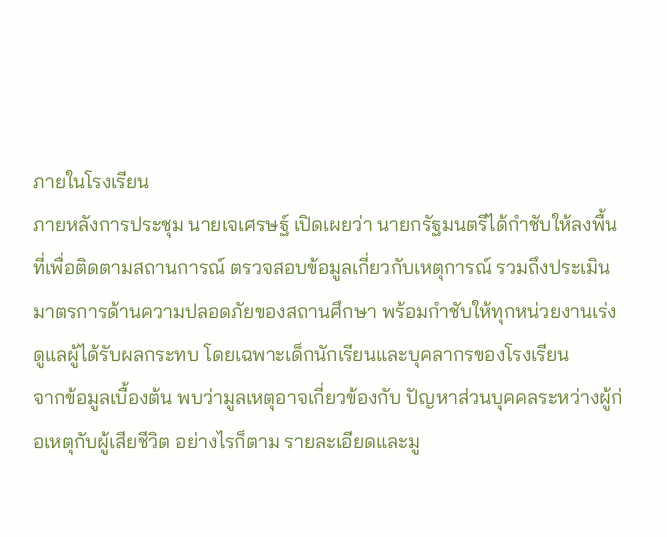ภายในโรงเรียน
ภายหลังการประชุม นายเจเศรษฐ์ เปิดเผยว่า นายกรัฐมนตรีได้กำชับให้ลงพื้นที่เพื่อติดตามสถานการณ์ ตรวจสอบข้อมูลเกี่ยวกับเหตุการณ์ รวมถึงประเมินมาตรการด้านความปลอดภัยของสถานศึกษา พร้อมกำชับให้ทุกหน่วยงานเร่งดูแลผู้ได้รับผลกระทบ โดยเฉพาะเด็กนักเรียนและบุคลากรของโรงเรียน
จากข้อมูลเบื้องต้น พบว่ามูลเหตุอาจเกี่ยวข้องกับ ปัญหาส่วนบุคคลระหว่างผู้ก่อเหตุกับผู้เสียชีวิต อย่างไรก็ตาม รายละเอียดและมู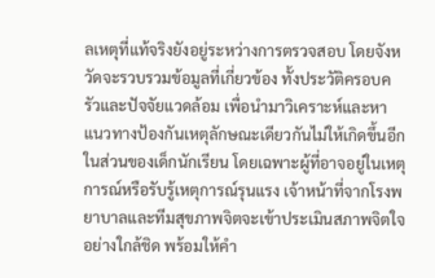ลเหตุที่แท้จริงยังอยู่ระหว่างการตรวจสอบ โดยจังหวัดจะรวบรวมข้อมูลที่เกี่ยวข้อง ทั้งประวัติครอบครัวและปัจจัยแวดล้อม เพื่อนำมาวิเคราะห์และหาแนวทางป้องกันเหตุลักษณะเดียวกันไม่ให้เกิดขึ้นอีก
ในส่วนของเด็กนักเรียน โดยเฉพาะผู้ที่อาจอยู่ในเหตุการณ์หรือรับรู้เหตุการณ์รุนแรง เจ้าหน้าที่จากโรงพยาบาลและทีมสุขภาพจิตจะเข้าประเมินสภาพจิตใจอย่างใกล้ชิด พร้อมให้คำ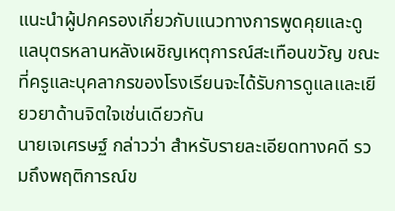แนะนำผู้ปกครองเกี่ยวกับแนวทางการพูดคุยและดูแลบุตรหลานหลังเผชิญเหตุการณ์สะเทือนขวัญ ขณะที่ครูและบุคลากรของโรงเรียนจะได้รับการดูแลและเยียวยาด้านจิตใจเช่นเดียวกัน
นายเจเศรษฐ์ กล่าวว่า สำหรับรายละเอียดทางคดี รวมถึงพฤติการณ์ข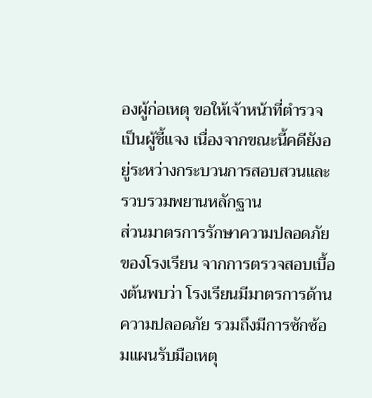องผู้ก่อเหตุ ขอให้เจ้าหน้าที่ตำรวจเป็นผู้ชี้แจง เนื่องจากขณะนี้คดียังอยู่ระหว่างกระบวนการสอบสวนและรวบรวมพยานหลักฐาน
ส่วนมาตรการรักษาความปลอดภัยของโรงเรียน จากการตรวจสอบเบื้องต้นพบว่า โรงเรียนมีมาตรการด้านความปลอดภัย รวมถึงมีการซักซ้อมแผนรับมือเหตุ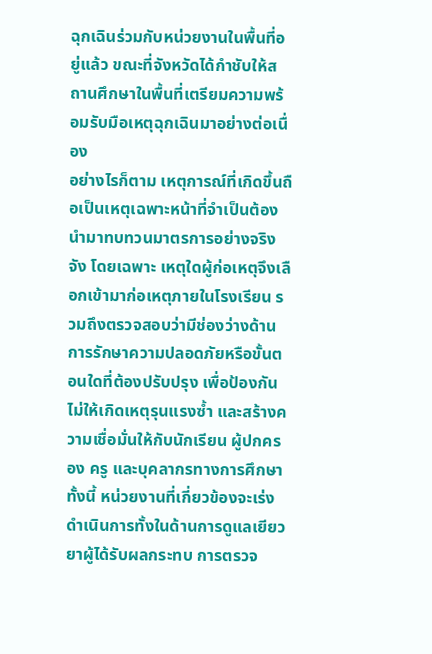ฉุกเฉินร่วมกับหน่วยงานในพื้นที่อยู่แล้ว ขณะที่จังหวัดได้กำชับให้สถานศึกษาในพื้นที่เตรียมความพร้อมรับมือเหตุฉุกเฉินมาอย่างต่อเนื่อง
อย่างไรก็ตาม เหตุการณ์ที่เกิดขึ้นถือเป็นเหตุเฉพาะหน้าที่จำเป็นต้องนำมาทบทวนมาตรการอย่างจริงจัง โดยเฉพาะ เหตุใดผู้ก่อเหตุจึงเลือกเข้ามาก่อเหตุภายในโรงเรียน รวมถึงตรวจสอบว่ามีช่องว่างด้านการรักษาความปลอดภัยหรือขั้นตอนใดที่ต้องปรับปรุง เพื่อป้องกันไม่ให้เกิดเหตุรุนแรงซ้ำ และสร้างความเชื่อมั่นให้กับนักเรียน ผู้ปกครอง ครู และบุคลากรทางการศึกษา
ทั้งนี้ หน่วยงานที่เกี่ยวข้องจะเร่งดำเนินการทั้งในด้านการดูแลเยียวยาผู้ได้รับผลกระทบ การตรวจ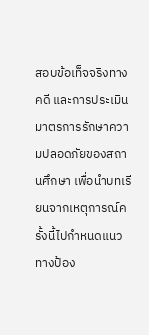สอบข้อเท็จจริงทางคดี และการประเมินมาตรการรักษาความปลอดภัยของสถานศึกษา เพื่อนำบทเรียนจากเหตุการณ์ครั้งนี้ไปกำหนดแนวทางป้อง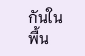กันในพื้น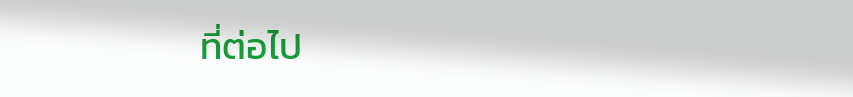ที่ต่อไป